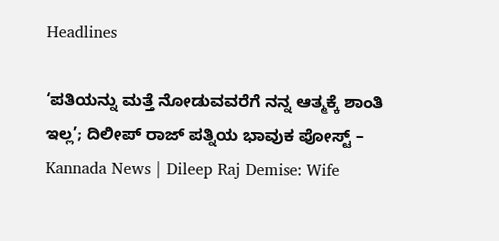Headlines

‘ಪತಿಯನ್ನು ಮತ್ತೆ ನೋಡುವವರೆಗೆ ನನ್ನ ಆತ್ಮಕ್ಕೆ ಶಾಂತಿ ಇಲ್ಲ’; ದಿಲೀಪ್ ರಾಜ್ ಪತ್ನಿಯ ಭಾವುಕ ಪೋಸ್ಟ್ – Kannada News | Dileep Raj Demise: Wife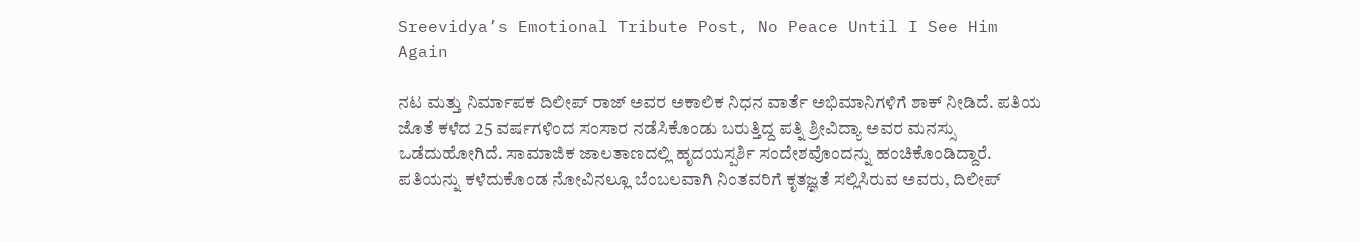Sreevidya’s Emotional Tribute Post, No Peace Until I See Him Again

ನಟ ಮತ್ತು ನಿರ್ಮಾಪಕ ದಿಲೀಪ್ ರಾಜ್ ಅವರ ಅಕಾಲಿಕ ನಿಧನ ವಾರ್ತೆ ಅಭಿಮಾನಿಗಳಿಗೆ ಶಾಕ್ ನೀಡಿದೆ. ಪತಿಯ ಜೊತೆ ಕಳೆದ 25 ವರ್ಷಗಳಿಂದ ಸಂಸಾರ ನಡೆಸಿಕೊಂಡು ಬರುತ್ತಿದ್ದ ಪತ್ನಿ ಶ್ರೀವಿದ್ಯಾ ಅವರ ಮನಸ್ಸು ಒಡೆದುಹೋಗಿದೆ. ಸಾಮಾಜಿಕ ಜಾಲತಾಣದಲ್ಲಿ ಹೃದಯಸ್ಪರ್ಶಿ ಸಂದೇಶವೊಂದನ್ನು ಹಂಚಿಕೊಂಡಿದ್ದಾರೆ. ಪತಿಯನ್ನು ಕಳೆದುಕೊಂಡ ನೋವಿನಲ್ಲೂ ಬೆಂಬಲವಾಗಿ ನಿಂತವರಿಗೆ ಕೃತಜ್ಞತೆ ಸಲ್ಲಿಸಿರುವ ಅವರು, ದಿಲೀಪ್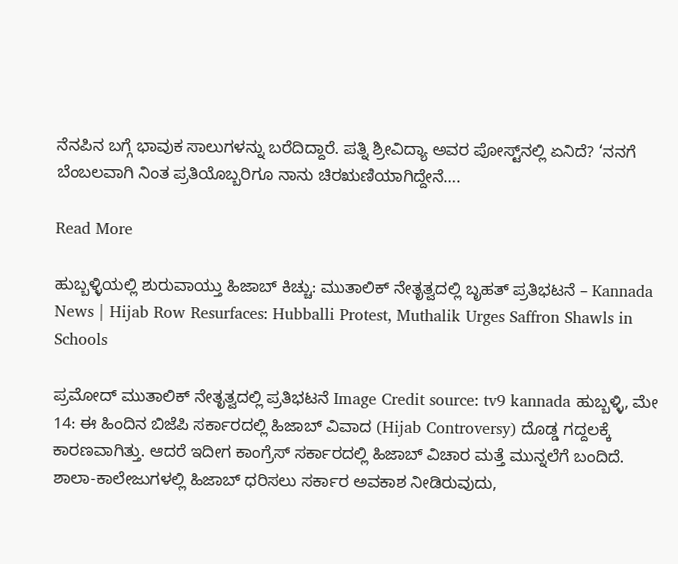ನೆನಪಿನ ಬಗ್ಗೆ ಭಾವುಕ ಸಾಲುಗಳನ್ನು ಬರೆದಿದ್ದಾರೆ. ಪತ್ನಿ ಶ್ರೀವಿದ್ಯಾ ಅವರ ಪೋಸ್ಟ್‌ನಲ್ಲಿ ಏನಿದೆ? ‘ನನಗೆ ಬೆಂಬಲವಾಗಿ ನಿಂತ ಪ್ರತಿಯೊಬ್ಬರಿಗೂ ನಾನು ಚಿರಋಣಿಯಾಗಿದ್ದೇನೆ….

Read More

ಹುಬ್ಬಳ್ಳಿಯಲ್ಲಿ ಶುರುವಾಯ್ತು ಹಿಜಾಬ್ ಕಿಚ್ಚು: ಮುತಾಲಿಕ್ ನೇತೃತ್ವದಲ್ಲಿ ಬೃಹತ್ ಪ್ರತಿಭಟನೆ – Kannada News | Hijab Row Resurfaces: Hubballi Protest, Muthalik Urges Saffron Shawls in Schools

ಪ್ರಮೋದ್ ಮುತಾಲಿಕ್ ನೇತೃತ್ವದಲ್ಲಿ ಪ್ರತಿಭಟನೆ Image Credit source: tv9 kannada ಹುಬ್ಬಳ್ಳಿ, ಮೇ 14: ಈ ಹಿಂದಿನ ಬಿಜೆಪಿ ಸರ್ಕಾರದಲ್ಲಿ ಹಿಜಾಬ್ ವಿವಾದ (Hijab Controversy) ದೊಡ್ಡ ಗದ್ದಲಕ್ಕೆ ಕಾರಣವಾಗಿತ್ತು. ಆದರೆ ಇದೀಗ ಕಾಂಗ್ರೆಸ್ ಸರ್ಕಾರದಲ್ಲಿ ಹಿಜಾಬ್ ವಿಚಾರ ಮತ್ತೆ ಮುನ್ನಲೆಗೆ ಬಂದಿದೆ. ಶಾಲಾ-ಕಾಲೇಜುಗಳಲ್ಲಿ ಹಿಜಾಬ್ ಧರಿಸಲು ಸರ್ಕಾರ ಅವಕಾಶ ನೀಡಿರುವುದು,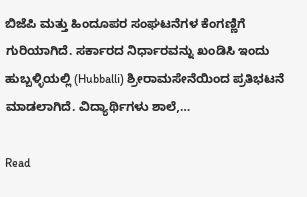ಬಿಜೆಪಿ ಮತ್ತು ಹಿಂದೂಪರ ಸಂಘಟನೆಗಳ ಕೆಂಗಣ್ಣಿಗೆ ಗುರಿಯಾಗಿದೆ. ಸರ್ಕಾರದ ನಿರ್ಧಾರವನ್ನು ಖಂಡಿಸಿ ಇಂದು ಹುಬ್ಬಳ್ಳಿಯಲ್ಲಿ (Hubballi) ಶ್ರೀರಾಮಸೇನೆಯಿಂದ ಪ್ರತಿಭಟನೆ ಮಾಡಲಾಗಿದೆ. ವಿದ್ಯಾರ್ಥಿಗಳು ಶಾಲೆ,…

Read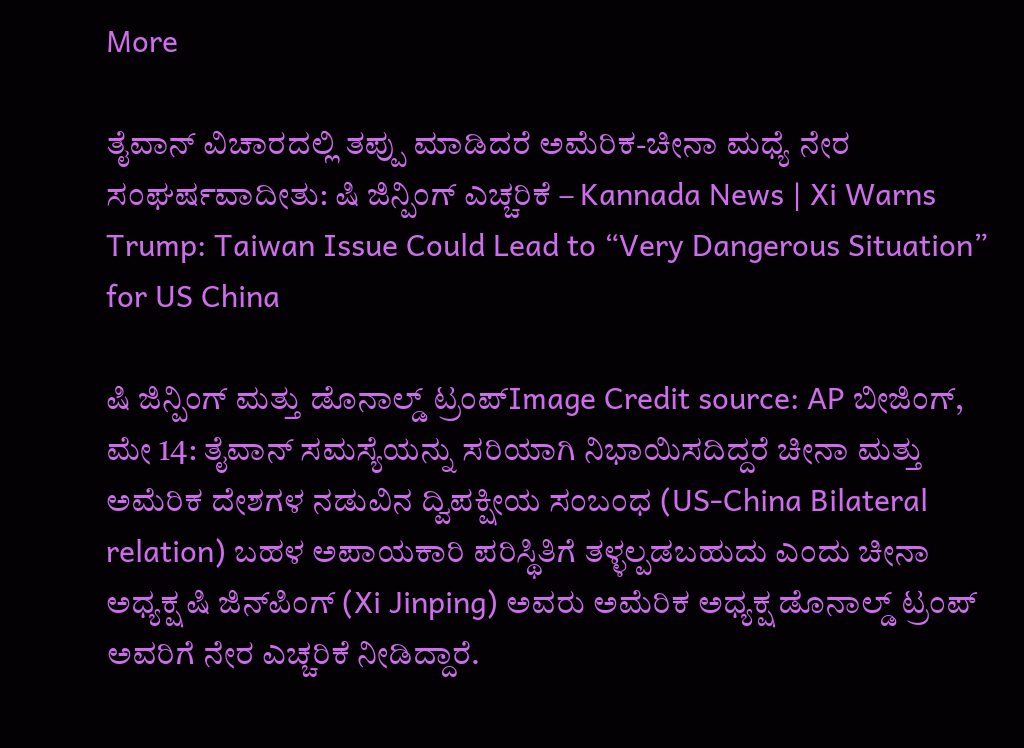More

ತೈವಾನ್ ವಿಚಾರದಲ್ಲಿ ತಪ್ಪು ಮಾಡಿದರೆ ಅಮೆರಿಕ-ಚೀನಾ ಮಧ್ಯೆ ನೇರ ಸಂಘರ್ಷವಾದೀತು: ಷಿ ಜಿನ್ಪಿಂಗ್ ಎಚ್ಚರಿಕೆ – Kannada News | Xi Warns Trump: Taiwan Issue Could Lead to “Very Dangerous Situation” for US China

ಷಿ ಜಿನ್ಪಿಂಗ್ ಮತ್ತು ಡೊನಾಲ್ಡ್ ಟ್ರಂಪ್Image Credit source: AP ಬೀಜಿಂಗ್, ಮೇ 14: ತೈವಾನ್ ಸಮಸ್ಯೆಯನ್ನು ಸರಿಯಾಗಿ ನಿಭಾಯಿಸದಿದ್ದರೆ ಚೀನಾ ಮತ್ತು ಅಮೆರಿಕ ದೇಶಗಳ ನಡುವಿನ ದ್ವಿಪಕ್ಷೀಯ ಸಂಬಂಧ (US-China Bilateral relation) ಬಹಳ ಅಪಾಯಕಾರಿ ಪರಿಸ್ಥಿತಿಗೆ ತಳ್ಳಲ್ಪಡಬಹುದು ಎಂದು ಚೀನಾ ಅಧ್ಯಕ್ಷ ಷಿ ಜಿನ್‌ಪಿಂಗ್ (Xi Jinping) ಅವರು ಅಮೆರಿಕ ಅಧ್ಯಕ್ಷ ಡೊನಾಲ್ಡ್ ಟ್ರಂಪ್ ಅವರಿಗೆ ನೇರ ಎಚ್ಚರಿಕೆ ನೀಡಿದ್ದಾರೆ.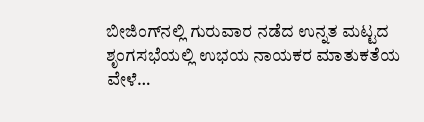ಬೀಜಿಂಗ್‌ನಲ್ಲಿ ಗುರುವಾರ ನಡೆದ ಉನ್ನತ ಮಟ್ಟದ ಶೃಂಗಸಭೆಯಲ್ಲಿ ಉಭಯ ನಾಯಕರ ಮಾತುಕತೆಯ ವೇಳೆ…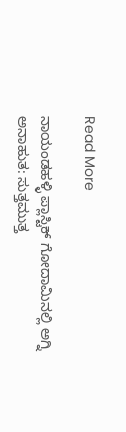Read More

ನಾಯಂಡಹಳ್ಳಿ ಪ್ಲಾಸ್ಟಿಕ್ ಗೋದಾಮಿನಲ್ಲಿ ಅಗ್ನಿ ಅನಾಹುತ: ಸುತ್ತಮುತ್ತ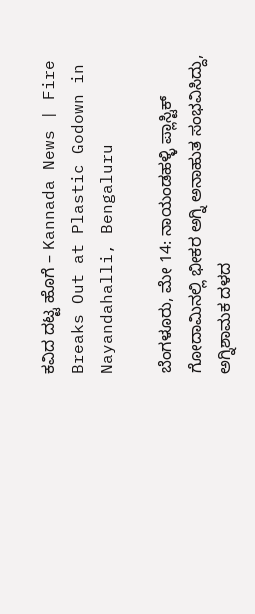ಕವಿದ ದಟ್ಟ ಹೊಗೆ – Kannada News | Fire Breaks Out at Plastic Godown in Nayandahalli, Bengaluru

ಬೆಂಗಳೂರು, ಮೇ 14: ನಾಯಂಡಹಳ್ಳಿ ಪ್ಲಾಸ್ಟಿಕ್ ಗೋದಾಮಿನಲ್ಲಿ ಭೀಕರ ಅಗ್ನಿ ಅನಾಹುತ ಸಂಭವಿಸಿದ್ದು, ಅಗ್ನಿಶಾಮಕ ದಳದ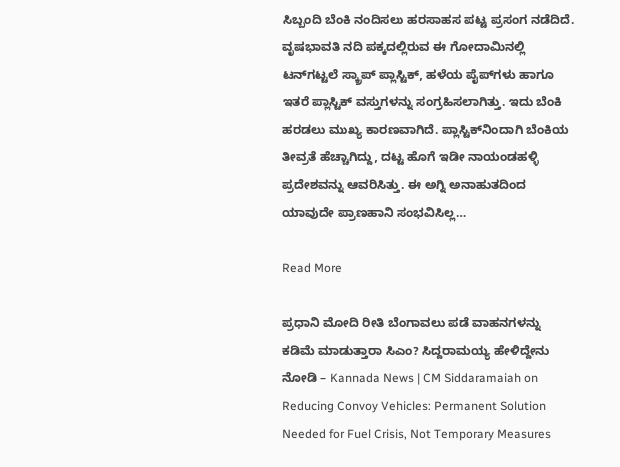ಸಿಬ್ಬಂದಿ ಬೆಂಕಿ ನಂದಿಸಲು ಹರಸಾಹಸ ಪಟ್ಟ ಪ್ರಸಂಗ ನಡೆದಿದೆ. ವೃಷಭಾವತಿ ನದಿ ಪಕ್ಕದಲ್ಲಿರುವ ಈ ಗೋದಾಮಿನಲ್ಲಿ ಟನ್‌ಗಟ್ಟಲೆ ಸ್ಕ್ರಾಪ್ ಪ್ಲಾಸ್ಟಿಕ್, ಹಳೆಯ ಪೈಪ್‌ಗಳು ಹಾಗೂ ಇತರೆ ಪ್ಲಾಸ್ಟಿಕ್ ವಸ್ತುಗಳನ್ನು ಸಂಗ್ರಹಿಸಲಾಗಿತ್ತು. ಇದು ಬೆಂಕಿ ಹರಡಲು ಮುಖ್ಯ ಕಾರಣವಾಗಿದೆ. ಪ್ಲಾಸ್ಟಿಕ್‌ನಿಂದಾಗಿ ಬೆಂಕಿಯ ತೀವ್ರತೆ ಹೆಚ್ಚಾಗಿದ್ದು, ದಟ್ಟ ಹೊಗೆ ಇಡೀ ನಾಯಂಡಹಳ್ಳಿ ಪ್ರದೇಶವನ್ನು ಆವರಿಸಿತ್ತು. ಈ ಅಗ್ನಿ ಅನಾಹುತದಿಂದ ಯಾವುದೇ ಪ್ರಾಣಹಾನಿ ಸಂಭವಿಸಿಲ್ಲ…

Read More

ಪ್ರಧಾನಿ ಮೋದಿ ರೀತಿ ಬೆಂಗಾವಲು ಪಡೆ ವಾಹನಗಳನ್ನು ಕಡಿಮೆ ಮಾಡುತ್ತಾರಾ ಸಿಎಂ? ಸಿದ್ದರಾಮಯ್ಯ ಹೇಳಿದ್ದೇನು ನೋಡಿ – Kannada News | CM Siddaramaiah on Reducing Convoy Vehicles: Permanent Solution Needed for Fuel Crisis, Not Temporary Measures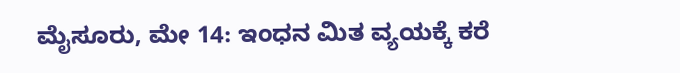ಮೈಸೂರು, ಮೇ 14: ಇಂಧನ ಮಿತ ವ್ಯಯಕ್ಕೆ ಕರೆ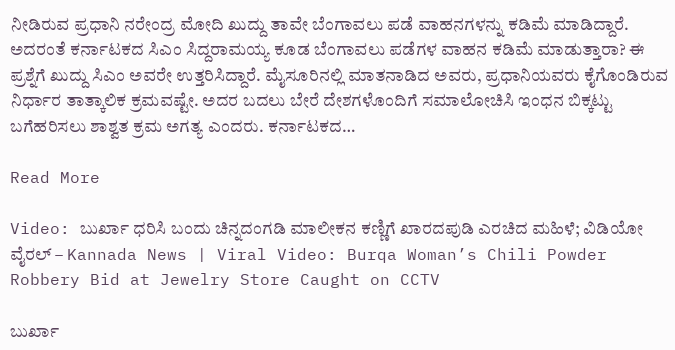ನೀಡಿರುವ ಪ್ರಧಾನಿ ನರೇಂದ್ರ ಮೋದಿ ಖುದ್ದು ತಾವೇ ಬೆಂಗಾವಲು ಪಡೆ ವಾಹನಗಳನ್ನು ಕಡಿಮೆ ಮಾಡಿದ್ದಾರೆ. ಅದರಂತೆ ಕರ್ನಾಟಕದ ಸಿಎಂ ಸಿದ್ದರಾಮಯ್ಯ ಕೂಡ ಬೆಂಗಾವಲು ಪಡೆಗಳ ವಾಹನ ಕಡಿಮೆ ಮಾಡುತ್ತಾರಾ? ಈ ಪ್ರಶ್ನೆಗೆ ಖುದ್ದು ಸಿಎಂ ಅವರೇ ಉತ್ತರಿಸಿದ್ದಾರೆ. ಮೈಸೂರಿನಲ್ಲಿ ಮಾತನಾಡಿದ ಅವರು, ಪ್ರಧಾನಿಯವರು ಕೈಗೊಂಡಿರುವ ನಿರ್ಧಾರ ತಾತ್ಕಾಲಿಕ ಕ್ರಮವಷ್ಟೇ. ಅದರ ಬದಲು ಬೇರೆ ದೇಶಗಳೊಂದಿಗೆ ಸಮಾಲೋಚಿಸಿ ಇಂಧನ ಬಿಕ್ಕಟ್ಟು ಬಗೆಹರಿಸಲು ಶಾಶ್ವತ ಕ್ರಮ ಅಗತ್ಯ ಎಂದರು. ಕರ್ನಾಟಕದ…

Read More

Video: ಬುರ್ಖಾ ಧರಿಸಿ ಬಂದು ಚಿನ್ನದಂಗಡಿ ಮಾಲೀಕನ ಕಣ್ಣಿಗೆ ಖಾರದಪುಡಿ ಎರಚಿದ ಮಹಿಳೆ; ವಿಡಿಯೋ ವೈರಲ್ – Kannada News | Viral Video: Burqa Woman’s Chili Powder Robbery Bid at Jewelry Store Caught on CCTV

ಬುರ್ಖಾ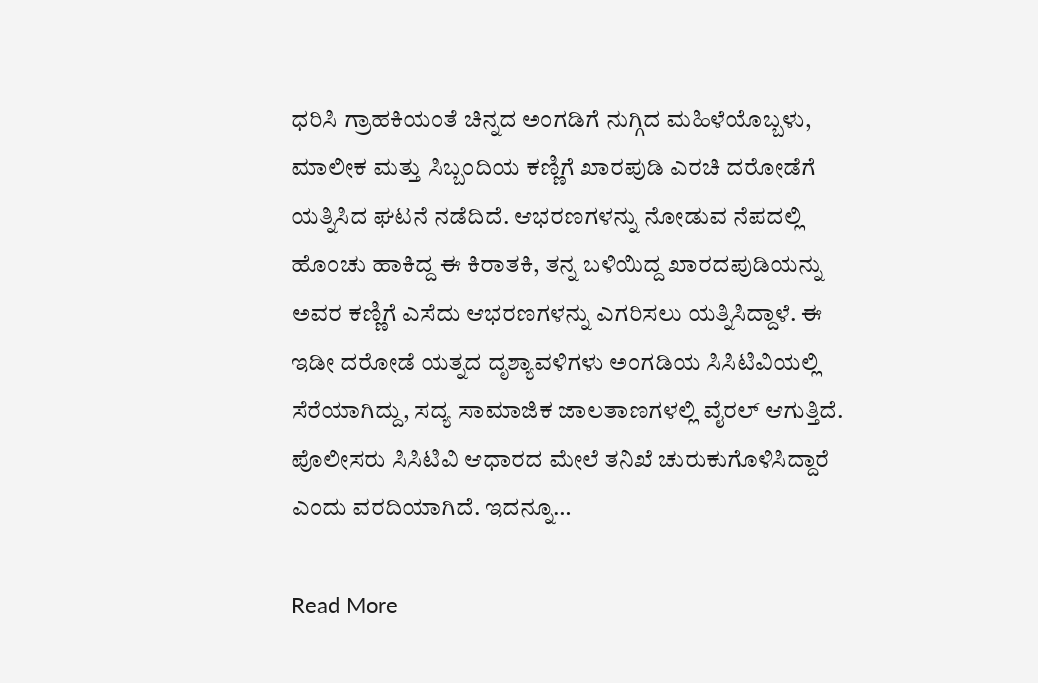ಧರಿಸಿ ಗ್ರಾಹಕಿಯಂತೆ ಚಿನ್ನದ ಅಂಗಡಿಗೆ ನುಗ್ಗಿದ ಮಹಿಳೆಯೊಬ್ಬಳು, ಮಾಲೀಕ ಮತ್ತು ಸಿಬ್ಬಂದಿಯ ಕಣ್ಣಿಗೆ ಖಾರಪುಡಿ ಎರಚಿ ದರೋಡೆಗೆ ಯತ್ನಿಸಿದ ಘಟನೆ ನಡೆದಿದೆ. ಆಭರಣಗಳನ್ನು ನೋಡುವ ನೆಪದಲ್ಲಿ ಹೊಂಚು ಹಾಕಿದ್ದ ಈ ಕಿರಾತಕಿ, ತನ್ನ ಬಳಿಯಿದ್ದ ಖಾರದಪುಡಿಯನ್ನು ಅವರ ಕಣ್ಣಿಗೆ ಎಸೆದು ಆಭರಣಗಳನ್ನು ಎಗರಿಸಲು ಯತ್ನಿಸಿದ್ದಾಳೆ. ಈ ಇಡೀ ದರೋಡೆ ಯತ್ನದ ದೃಶ್ಯಾವಳಿಗಳು ಅಂಗಡಿಯ ಸಿಸಿಟಿವಿಯಲ್ಲಿ ಸೆರೆಯಾಗಿದ್ದು, ಸದ್ಯ ಸಾಮಾಜಿಕ ಜಾಲತಾಣಗಳಲ್ಲಿ ವೈರಲ್ ಆಗುತ್ತಿದೆ. ಪೊಲೀಸರು ಸಿಸಿಟಿವಿ ಆಧಾರದ ಮೇಲೆ ತನಿಖೆ ಚುರುಕುಗೊಳಿಸಿದ್ದಾರೆ ಎಂದು ವರದಿಯಾಗಿದೆ. ಇದನ್ನೂ…

Read More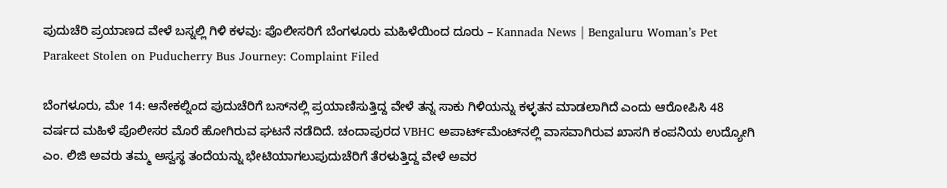ಪುದುಚೆರಿ ಪ್ರಯಾಣದ ವೇಳೆ ಬಸ್ನಲ್ಲಿ ಗಿಳಿ ಕಳವು: ಪೊಲೀಸರಿಗೆ ಬೆಂಗಳೂರು ಮಹಿಳೆಯಿಂದ ದೂರು – Kannada News | Bengaluru Woman’s Pet Parakeet Stolen on Puducherry Bus Journey: Complaint Filed

ಬೆಂಗಳೂರು, ಮೇ 14: ಆನೇಕಲ್ನಿಂದ ಪುದುಚೆರಿಗೆ ಬಸ್‌ನಲ್ಲಿ ಪ್ರಯಾಣಿಸುತ್ತಿದ್ದ ವೇಳೆ ತನ್ನ ಸಾಕು ಗಿಳಿಯನ್ನು ಕಳ್ಳತನ ಮಾಡಲಾಗಿದೆ ಎಂದು ಆರೋಪಿಸಿ 48 ವರ್ಷದ ಮಹಿಳೆ ಪೊಲೀಸರ ಮೊರೆ ಹೋಗಿರುವ ಘಟನೆ ನಡೆದಿದೆ. ಚಂದಾಪುರದ VBHC ಅಪಾರ್ಟ್‌ಮೆಂಟ್‌ನಲ್ಲಿ ವಾಸವಾಗಿರುವ ಖಾಸಗಿ ಕಂಪನಿಯ ಉದ್ಯೋಗಿ ಎಂ. ಲಿಜಿ ಅವರು ತಮ್ಮ ಅಸ್ವಸ್ಥ ತಂದೆಯನ್ನು ಭೇಟಿಯಾಗಲುಪುದುಚೆರಿಗೆ ತೆರಳುತ್ತಿದ್ದ ವೇಳೆ ಅವರ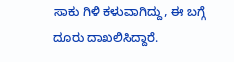ಸಾಕು ಗಿಳಿ ಕಳುವಾಗಿದ್ದು, ಈ ಬಗ್ಗೆ ದೂರು ದಾಖಲಿಸಿದ್ದಾರೆ.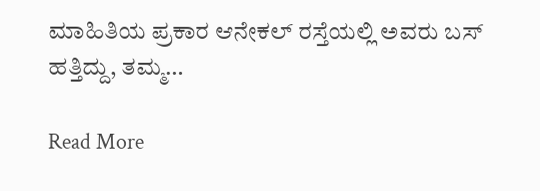ಮಾಹಿತಿಯ ಪ್ರಕಾರ ಆನೇಕಲ್ ರಸ್ತೆಯಲ್ಲಿ ಅವರು ಬಸ್ ಹತ್ತಿದ್ದು, ತಮ್ಮ…

Read More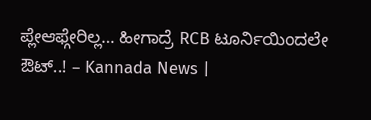ಪ್ಲೇಆಫ್ಗೇರಿಲ್ಲ… ಹೀಗಾದ್ರೆ RCB ಟೂರ್ನಿಯಿಂದಲೇ ಔಟ್..! – Kannada News |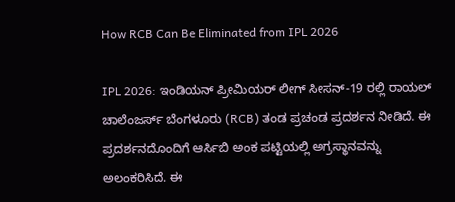How RCB Can Be Eliminated from IPL 2026

IPL 2026: ಇಂಡಿಯನ್ ಪ್ರೀಮಿಯರ್ ಲೀಗ್ ಸೀಸನ್-19 ರಲ್ಲಿ ರಾಯಲ್ ಚಾಲೆಂಜರ್ಸ್ ಬೆಂಗಳೂರು (RCB) ತಂಡ ಪ್ರಚಂಡ ಪ್ರದರ್ಶನ ನೀಡಿದೆ. ಈ ಪ್ರದರ್ಶನದೊಂದಿಗೆ ಆರ್ಸಿಬಿ ಅಂಕ ಪಟ್ಟಿಯಲ್ಲಿ ಅಗ್ರಸ್ಥಾನವನ್ನು ಅಲಂಕರಿಸಿದೆ. ಈ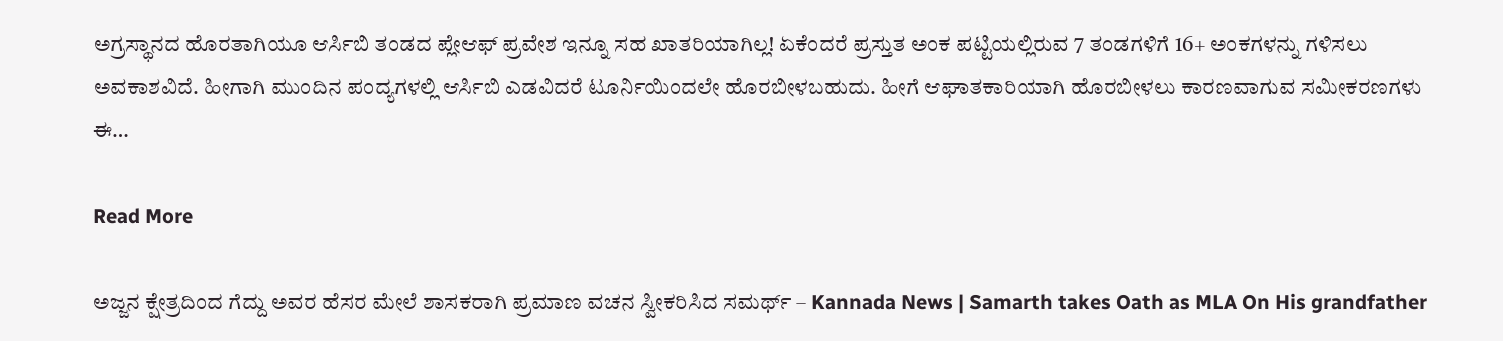ಅಗ್ರಸ್ಥಾನದ ಹೊರತಾಗಿಯೂ ಆರ್ಸಿಬಿ ತಂಡದ ಪ್ಲೇಆಫ್ ಪ್ರವೇಶ ಇನ್ನೂ ಸಹ ಖಾತರಿಯಾಗಿಲ್ಲ! ಏಕೆಂದರೆ ಪ್ರಸ್ತುತ ಅಂಕ ಪಟ್ಟಿಯಲ್ಲಿರುವ 7 ತಂಡಗಳಿಗೆ 16+ ಅಂಕಗಳನ್ನು ಗಳಿಸಲು ಅವಕಾಶವಿದೆ. ಹೀಗಾಗಿ ಮುಂದಿನ ಪಂದ್ಯಗಳಲ್ಲಿ ಆರ್ಸಿಬಿ ಎಡವಿದರೆ ಟೂರ್ನಿಯಿಂದಲೇ ಹೊರಬೀಳಬಹುದು. ಹೀಗೆ ಆಘಾತಕಾರಿಯಾಗಿ ಹೊರಬೀಳಲು ಕಾರಣವಾಗುವ ಸಮೀಕರಣಗಳು ಈ…

Read More

ಅಜ್ಜನ ಕ್ಷೇತ್ರದಿಂದ ಗೆದ್ದು ಅವರ ಹೆಸರ ಮೇಲೆ ಶಾಸಕರಾಗಿ ಪ್ರಮಾಣ ವಚನ ಸ್ವೀಕರಿಸಿದ ಸಮರ್ಥ್ – Kannada News | Samarth takes Oath as MLA On His grandfather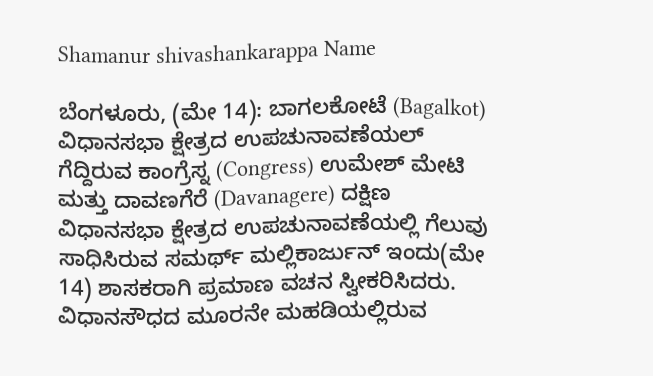Shamanur shivashankarappa Name

ಬೆಂಗಳೂರು, (ಮೇ 14): ಬಾಗಲಕೋಟೆ (Bagalkot) ವಿಧಾನಸಭಾ ಕ್ಷೇತ್ರದ ಉಪಚುನಾವಣೆಯಲ್ ಗೆದ್ದಿರುವ ಕಾಂಗ್ರೆಸ್ನ (Congress) ಉಮೇಶ್ ಮೇಟಿ ಮತ್ತು ದಾವಣಗೆರೆ (Davanagere) ದಕ್ಷಿಣ ವಿಧಾನಸಭಾ ಕ್ಷೇತ್ರದ ಉಪಚುನಾವಣೆಯಲ್ಲಿ ಗೆಲುವು ಸಾಧಿಸಿರುವ ಸಮರ್ಥ್ ಮಲ್ಲಿಕಾರ್ಜುನ್ ಇಂದು(ಮೇ 14) ಶಾಸಕರಾಗಿ ಪ್ರಮಾಣ ವಚನ ಸ್ವೀಕರಿಸಿದರು. ವಿಧಾನಸೌಧದ ಮೂರನೇ ಮಹಡಿಯಲ್ಲಿರುವ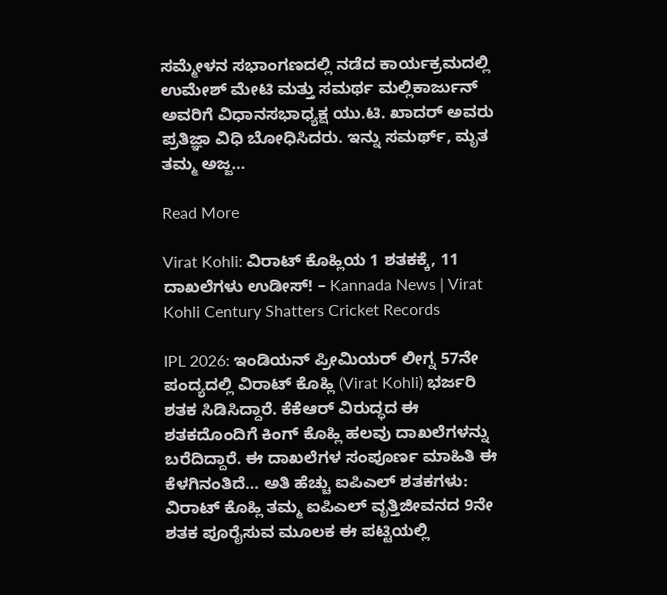ಸಮ್ಮೇಳನ ಸಭಾಂಗಣದಲ್ಲಿ ನಡೆದ ಕಾರ್ಯಕ್ರಮದಲ್ಲಿ ಉಮೇಶ್ ಮೇಟಿ ಮತ್ತು ಸಮರ್ಥ ಮಲ್ಲಿಕಾರ್ಜುನ್ ಅವರಿಗೆ ವಿಧಾನಸಭಾಧ್ಯಕ್ಷ ಯು.ಟಿ. ಖಾದರ್ ಅವರು ಪ್ರತಿಜ್ಞಾ ವಿಧಿ ಬೋಧಿಸಿದರು. ಇನ್ನು ಸಮರ್ಥ್, ಮೃತ ತಮ್ಮ ಅಜ್ಜ…

Read More

Virat Kohli: ವಿರಾಟ್ ಕೊಹ್ಲಿಯ 1 ಶತಕಕ್ಕೆ, 11 ದಾಖಲೆಗಳು ಉಡೀಸ್! – Kannada News | Virat Kohli Century Shatters Cricket Records

IPL 2026: ಇಂಡಿಯನ್ ಪ್ರೀಮಿಯರ್ ಲೀಗ್ನ 57ನೇ ಪಂದ್ಯದಲ್ಲಿ ವಿರಾಟ್ ಕೊಹ್ಲಿ (Virat Kohli) ಭರ್ಜರಿ ಶತಕ ಸಿಡಿಸಿದ್ದಾರೆ. ಕೆಕೆಆರ್ ವಿರುದ್ಧದ ಈ ಶತಕದೊಂದಿಗೆ ಕಿಂಗ್ ಕೊಹ್ಲಿ ಹಲವು ದಾಖಲೆಗಳನ್ನು ಬರೆದಿದ್ದಾರೆ. ಈ ದಾಖಲೆಗಳ ಸಂಪೂರ್ಣ ಮಾಹಿತಿ ಈ ಕೆಳಗಿನಂತಿದೆ… ಅತಿ ಹೆಚ್ಚು ಐಪಿಎಲ್ ಶತಕಗಳು: ವಿರಾಟ್ ಕೊಹ್ಲಿ ತಮ್ಮ ಐಪಿಎಲ್ ವೃತ್ತಿಜೀವನದ 9ನೇ ಶತಕ ಪೂರೈಸುವ ಮೂಲಕ ಈ ಪಟ್ಟಿಯಲ್ಲಿ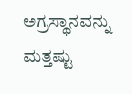ಅಗ್ರಸ್ಥಾನವನ್ನು ಮತ್ತಷ್ಟು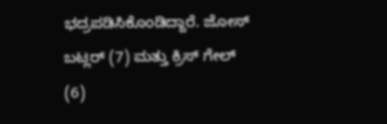ಭದ್ರಪಡಿಸಿಕೊಂಡಿದ್ದಾರೆ. ಜೋಸ್ ಬಟ್ಲರ್ (7) ಮತ್ತು ಕ್ರಿಸ್ ಗೇಲ್ (6)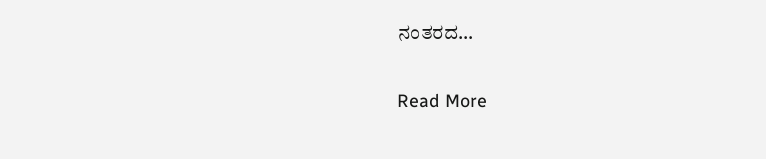ನಂತರದ…

Read More